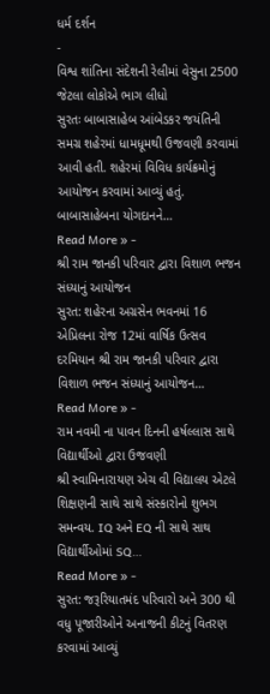ધર્મ દર્શન
-
વિશ્વ શાંતિના સંદેશની રેલીમાં વેસુના 2500 જેટલા લોકોએ ભાગ લીધો
સુરતઃ બાબાસાહેબ આંબેડકર જયંતિની સમગ્ર શહેરમાં ધામધૂમથી ઉજવણી કરવામાં આવી હતી. શહેરમાં વિવિધ કાર્યક્રમોનું આયોજન કરવામાં આવ્યું હતું. બાબાસાહેબના યોગદાનને…
Read More » -
શ્રી રામ જાનકી પરિવાર દ્વારા વિશાળ ભજન સંધ્યાનું આયોજન
સુરત: શહેરના અગ્રસેન ભવનમાં 16 એપ્રિલના રોજ 12માં વાર્ષિક ઉત્સવ દરમિયાન શ્રી રામ જાનકી પરિવાર દ્વારા વિશાળ ભજન સંધ્યાનું આયોજન…
Read More » -
રામ નવમી ના પાવન દિનની હર્ષલ્લાસ સાથે વિદ્યાર્થીઓ દ્વારા ઉજવણી
શ્રી સ્વામિનારાયણ એચ વી વિદ્યાલય એટલે શિક્ષણની સાથે સાથે સંસ્કારોનો શુભગ સમન્વય. IQ અને EQ ની સાથે સાથ વિદ્યાર્થીઓમાં SQ…
Read More » -
સુરત: જરૂરિયાતમંદ પરિવારો અને 300 થી વધુ પૂજારીઓને અનાજની કીટનું વિતરણ કરવામાં આવ્યું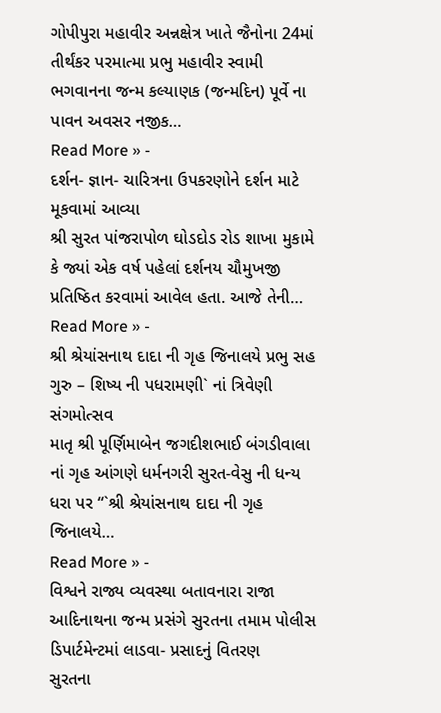ગોપીપુરા મહાવીર અન્નક્ષેત્ર ખાતે જૈનોના 24માં તીર્થંકર પરમાત્મા પ્રભુ મહાવીર સ્વામી ભગવાનના જન્મ કલ્યાણક (જન્મદિન) પૂર્વે ના પાવન અવસર નજીક…
Read More » -
દર્શન- જ્ઞાન- ચારિત્રના ઉપકરણોને દર્શન માટે મૂકવામાં આવ્યા
શ્રી સુરત પાંજરાપોળ ઘોડદોડ રોડ શાખા મુકામે કે જ્યાં એક વર્ષ પહેલાં દર્શનય ચૌમુખજી પ્રતિષ્ઠિત કરવામાં આવેલ હતા. આજે તેની…
Read More » -
શ્રી શ્રેયાંસનાથ દાદા ની ગૃહ જિનાલયે પ્રભુ સહ ગુરુ – શિષ્ય ની પધરામણી` નાં ત્રિવેણી સંગમોત્સવ
માતૃ શ્રી પૂર્ણિમાબેન જગદીશભાઈ બંગડીવાલા નાં ગૃહ આંગણે ધર્મનગરી સુરત-વેસુ ની ધન્ય ધરા પર “`શ્રી શ્રેયાંસનાથ દાદા ની ગૃહ જિનાલયે…
Read More » -
વિશ્વને રાજ્ય વ્યવસ્થા બતાવનારા રાજા આદિનાથના જન્મ પ્રસંગે સુરતના તમામ પોલીસ ડિપાર્ટમેન્ટમાં લાડવા- પ્રસાદનું વિતરણ
સુરતના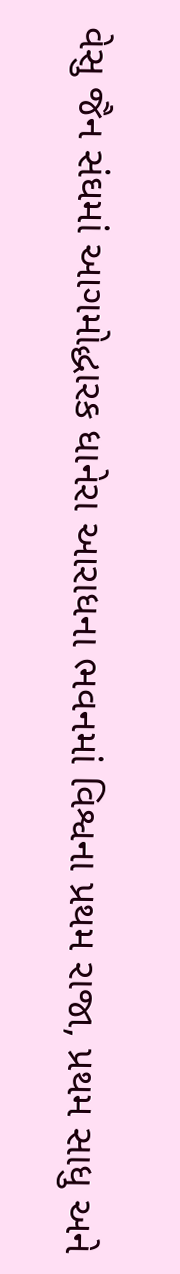વેસુ જૈન સંઘમાં આગમોદ્ધારક ધાનેરા આરાધના ભવનમાં વિશ્વના પ્રથમ રાજા, પ્રથમ સાધુ અને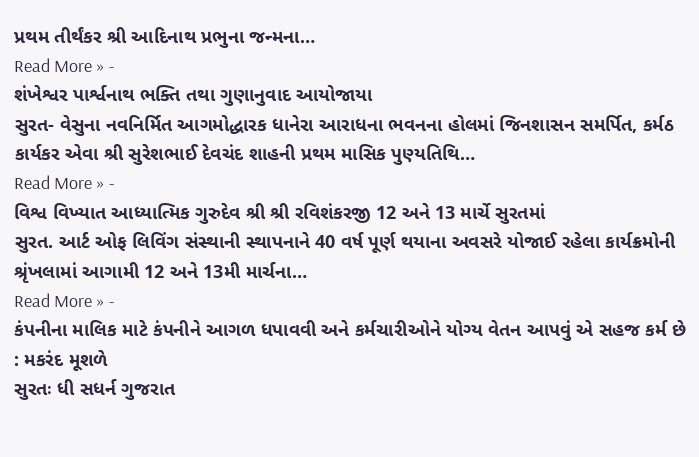પ્રથમ તીર્થંકર શ્રી આદિનાથ પ્રભુના જન્મના…
Read More » -
શંખેશ્વર પાર્શ્વનાથ ભક્તિ તથા ગુણાનુવાદ આયોજાયા
સુરત- વેસુના નવનિર્મિત આગમોદ્ધારક ધાનેરા આરાધના ભવનના હોલમાં જિનશાસન સમર્પિત, કર્મઠ કાર્યકર એવા શ્રી સુરેશભાઈ દેવચંદ શાહની પ્રથમ માસિક પુણ્યતિથિ…
Read More » -
વિશ્વ વિખ્યાત આધ્યાત્મિક ગુરુદેવ શ્રી શ્રી રવિશંકરજી 12 અને 13 માર્ચે સુરતમાં
સુરત. આર્ટ ઓફ લિવિંગ સંસ્થાની સ્થાપનાને 40 વર્ષ પૂર્ણ થયાના અવસરે યોજાઈ રહેલા કાર્યક્રમોની શ્રૃંખલામાં આગામી 12 અને 13મી માર્ચના…
Read More » -
કંપનીના માલિક માટે કંપનીને આગળ ધપાવવી અને કર્મચારીઓને યોગ્ય વેતન આપવું એ સહજ કર્મ છે : મકરંદ મૂશળે
સુરતઃ ધી સધર્ન ગુજરાત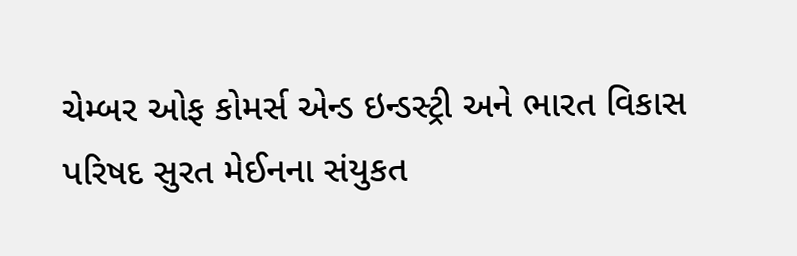ચેમ્બર ઓફ કોમર્સ એન્ડ ઇન્ડસ્ટ્રી અને ભારત વિકાસ પરિષદ સુરત મેઈનના સંયુકત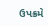ઉપક્રમે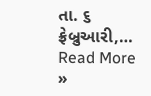તા. ૬ ફ્રેબ્રુઆરી,…
Read More »